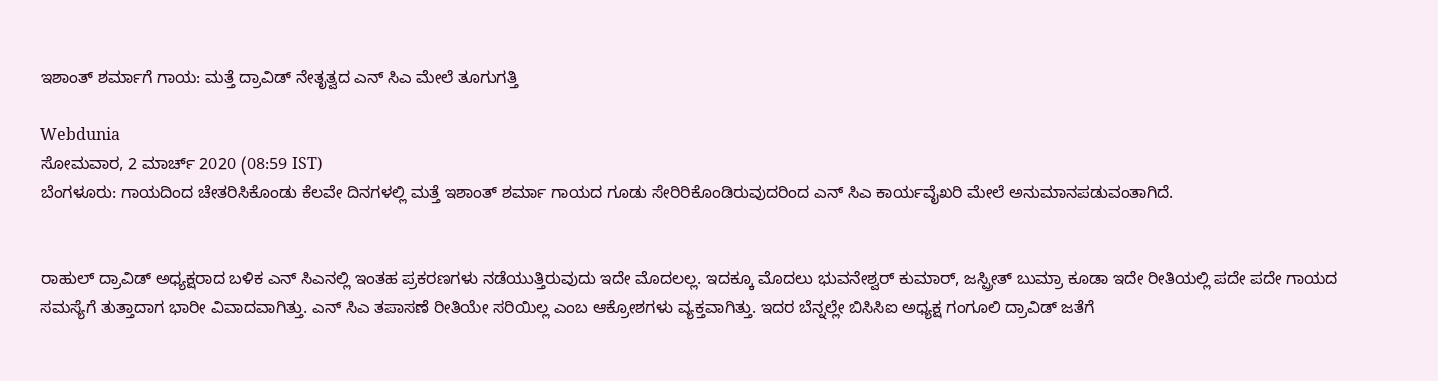ಇಶಾಂತ್ ಶರ್ಮಾಗೆ ಗಾಯ: ಮತ್ತೆ ದ್ರಾವಿಡ್ ನೇತೃತ್ವದ ಎನ್ ಸಿಎ ಮೇಲೆ ತೂಗುಗತ್ತಿ

Webdunia
ಸೋಮವಾರ, 2 ಮಾರ್ಚ್ 2020 (08:59 IST)
ಬೆಂಗಳೂರು: ಗಾಯದಿಂದ ಚೇತರಿಸಿಕೊಂಡು ಕೆಲವೇ ದಿನಗಳಲ್ಲಿ ಮತ್ತೆ ಇಶಾಂತ್ ಶರ್ಮಾ ಗಾಯದ ಗೂಡು ಸೇರಿರಿಕೊಂಡಿರುವುದರಿಂದ ಎನ್ ಸಿಎ ಕಾರ್ಯವೈಖರಿ ಮೇಲೆ ಅನುಮಾನಪಡುವಂತಾಗಿದೆ.


ರಾಹುಲ್ ದ್ರಾವಿಡ್ ಅಧ್ಯಕ್ಷರಾದ ಬಳಿಕ ಎನ್ ಸಿಎನಲ್ಲಿ ಇಂತಹ ಪ್ರಕರಣಗಳು ನಡೆಯುತ್ತಿರುವುದು ಇದೇ ಮೊದಲಲ್ಲ. ಇದಕ್ಕೂ ಮೊದಲು ಭುವನೇಶ್ವರ್ ಕುಮಾರ್, ಜಸ್ಪ್ರೀತ್ ಬುಮ್ರಾ ಕೂಡಾ ಇದೇ ರೀತಿಯಲ್ಲಿ ಪದೇ ಪದೇ ಗಾಯದ ಸಮಸ್ಯೆಗೆ ತುತ್ತಾದಾಗ ಭಾರೀ ವಿವಾದವಾಗಿತ್ತು. ಎನ್ ಸಿಎ ತಪಾಸಣೆ ರೀತಿಯೇ ಸರಿಯಿಲ್ಲ ಎಂಬ ಆಕ್ರೋಶಗಳು ವ್ಯಕ್ತವಾಗಿತ್ತು. ಇದರ ಬೆನ್ನಲ್ಲೇ ಬಿಸಿಸಿಐ ಅಧ್ಯಕ್ಷ ಗಂಗೂಲಿ ದ್ರಾವಿಡ್ ಜತೆಗೆ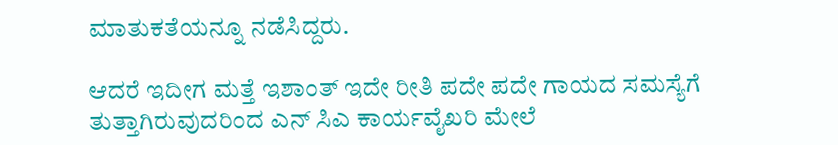ಮಾತುಕತೆಯನ್ನೂ ನಡೆಸಿದ್ದರು.

ಆದರೆ ಇದೀಗ ಮತ್ತೆ ಇಶಾಂತ್ ಇದೇ ರೀತಿ ಪದೇ ಪದೇ ಗಾಯದ ಸಮಸ್ಯೆಗೆ ತುತ್ತಾಗಿರುವುದರಿಂದ ಎನ್ ಸಿಎ ಕಾರ್ಯವೈಖರಿ ಮೇಲೆ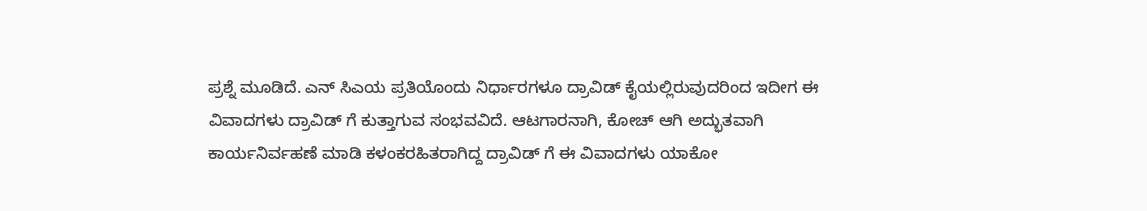ಪ್ರಶ್ನೆ ಮೂಡಿದೆ. ಎನ್ ಸಿಎಯ ಪ್ರತಿಯೊಂದು ನಿರ್ಧಾರಗಳೂ ದ್ರಾವಿಡ್ ಕೈಯಲ್ಲಿರುವುದರಿಂದ ಇದೀಗ ಈ ವಿವಾದಗಳು ದ್ರಾವಿಡ್ ಗೆ ಕುತ್ತಾಗುವ ಸಂಭವವಿದೆ. ಆಟಗಾರನಾಗಿ, ಕೋಚ್ ಆಗಿ ಅದ್ಭುತವಾಗಿ ಕಾರ್ಯನಿರ್ವಹಣೆ ಮಾಡಿ ಕಳಂಕರಹಿತರಾಗಿದ್ದ ದ್ರಾವಿಡ್ ಗೆ ಈ ವಿವಾದಗಳು ಯಾಕೋ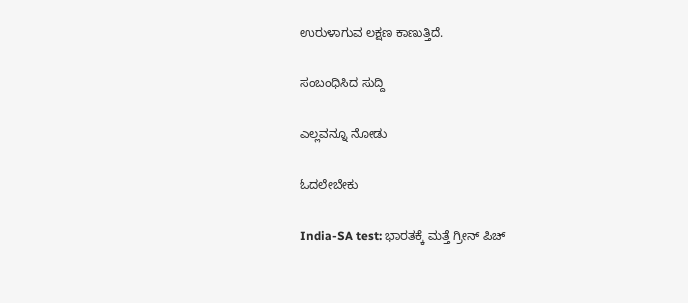ಉರುಳಾಗುವ ಲಕ್ಷಣ ಕಾಣುತ್ತಿದೆ.

ಸಂಬಂಧಿಸಿದ ಸುದ್ದಿ

ಎಲ್ಲವನ್ನೂ ನೋಡು

ಓದಲೇಬೇಕು

India-SA test: ಭಾರತಕ್ಕೆ ಮತ್ತೆ ಗ್ರೀನ್ ಪಿಚ್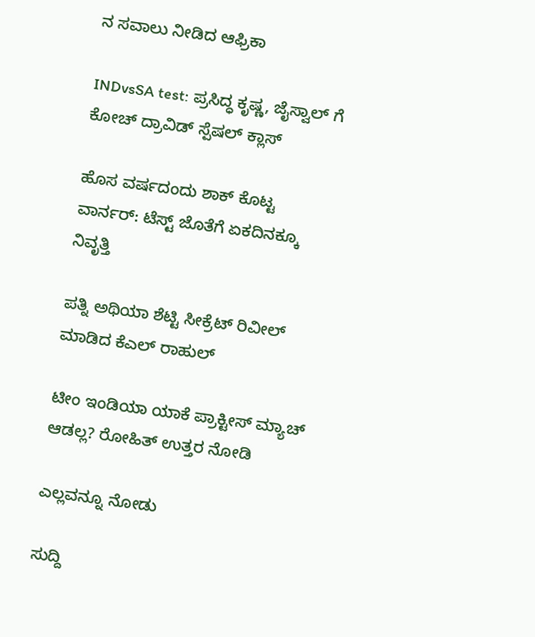ನ ಸವಾಲು ನೀಡಿದ ಆಫ್ರಿಕಾ

INDvsSA test: ಪ್ರಸಿದ್ಧ ಕೃಷ್ಣ, ಜೈಸ್ವಾಲ್ ಗೆ ಕೋಚ್ ದ್ರಾವಿಡ್ ಸ್ಪೆಷಲ್ ಕ್ಲಾಸ್

ಹೊಸ ವರ್ಷದಂದು ಶಾಕ್ ಕೊಟ್ಟ ವಾರ್ನರ್: ಟೆಸ್ಟ್ ಜೊತೆಗೆ ಏಕದಿನಕ್ಕೂ ನಿವೃತ್ತಿ

ಪತ್ನಿ ಅಥಿಯಾ ಶೆಟ್ಟಿ ಸೀಕ್ರೆಟ್ ರಿವೀಲ್ ಮಾಡಿದ ಕೆಎಲ್ ರಾಹುಲ್

ಟೀಂ ಇಂಡಿಯಾ ಯಾಕೆ ಪ್ರಾಕ್ಟೀಸ್ ಮ್ಯಾಚ್ ಆಡಲ್ಲ? ರೋಹಿತ್ ಉತ್ತರ ನೋಡಿ

ಎಲ್ಲವನ್ನೂ ನೋಡು

ಸುದ್ದಿ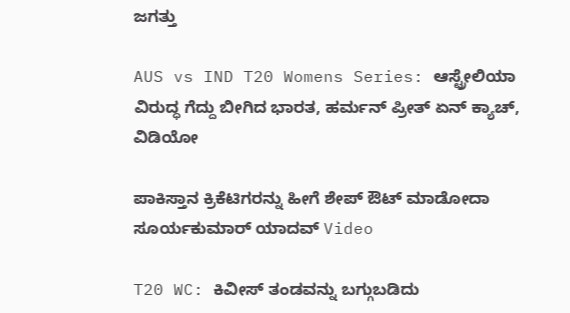ಜಗತ್ತು

AUS vs IND T20 Womens Series: ಆಸ್ಟ್ರೇಲಿಯಾ ವಿರುದ್ಧ ಗೆದ್ದು ಬೀಗಿದ ಭಾರತ, ಹರ್ಮನ್ ಪ್ರೀತ್‌ ಏನ್‌ ಕ್ಯಾಚ್‌, ವಿಡಿಯೋ

ಪಾಕಿಸ್ತಾನ ಕ್ರಿಕೆಟಿಗರನ್ನು ಹೀಗೆ ಶೇಪ್ ಔಟ್ ಮಾಡೋದಾ ಸೂರ್ಯಕುಮಾರ್ ಯಾದವ್ Video

T20 WC: ಕಿವೀಸ್‌ ತಂಡವನ್ನು ಬಗ್ಗುಬಡಿದು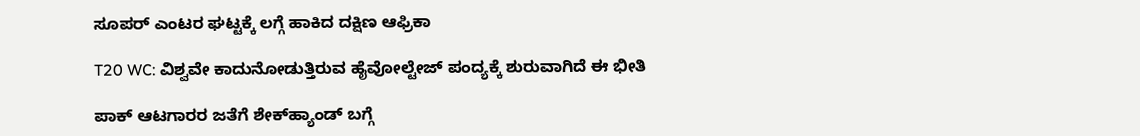ಸೂಪರ್‌ ಎಂಟರ ಘಟ್ಟಕ್ಕೆ ಲಗ್ಗೆ ಹಾಕಿದ ದಕ್ಷಿಣ ಆಫ್ರಿಕಾ

T20 WC: ವಿಶ್ವವೇ ಕಾದುನೋಡುತ್ತಿರುವ ಹೈವೋಲ್ಟೇಜ್‌ ಪಂದ್ಯಕ್ಕೆ ಶುರುವಾಗಿದೆ ಈ ಭೀತಿ

ಪಾಕ್‌ ಆಟಗಾರರ ಜತೆಗೆ ಶೇಕ್‌ಹ್ಯಾಂಡ್ ಬಗ್ಗೆ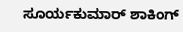ಸೂರ್ಯಕುಮಾರ್‌ ಶಾಕಿಂಗ್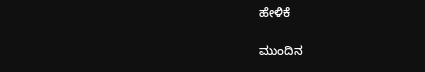ಹೇಳಿಕೆ

ಮುಂದಿನ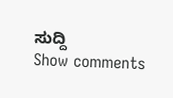ಸುದ್ದಿ
Show comments